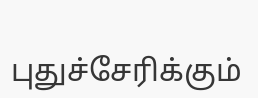புதுச்சேரிக்கும்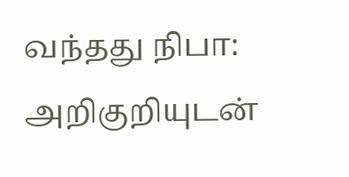வந்தது நிபா: அறிகுறியுடன்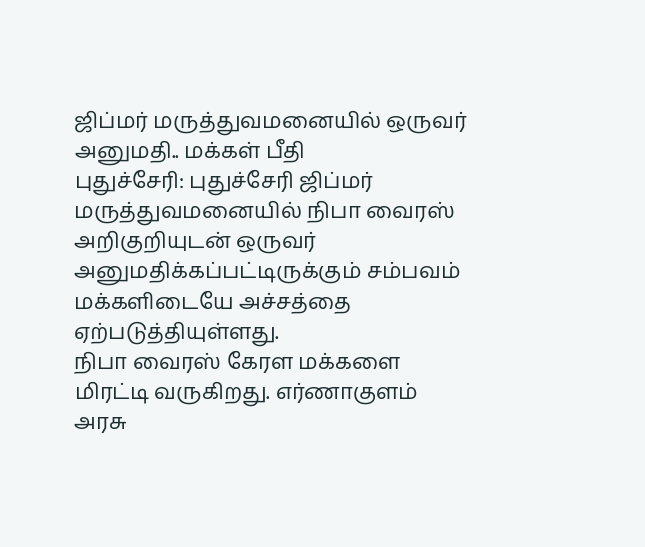ஜிப்மர் மருத்துவமனையில் ஒருவர் அனுமதி.. மக்கள் பீதி
புதுச்சேரி: புதுச்சேரி ஜிப்மர் மருத்துவமனையில் நிபா வைரஸ் அறிகுறியுடன் ஒருவர் அனுமதிக்கப்பட்டிருக்கும் சம்பவம் மக்களிடையே அச்சத்தை ஏற்படுத்தியுள்ளது.
நிபா வைரஸ் கேரள மக்களை மிரட்டி வருகிறது. எர்ணாகுளம் அரசு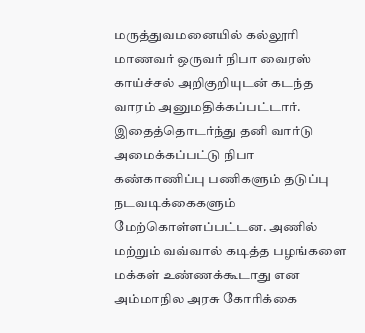மருத்துவமனையில் கல்லூரி மாணவர் ஒருவர் நிபா வைரஸ் காய்ச்சல் அறிகுறியுடன் கடந்த வாரம் அனுமதிக்கப்பட்டார்.
இதைத்தொடர்ந்து தனி வார்டு அமைக்கப்பட்டு நிபா கண்காணிப்பு பணிகளும் தடுப்பு நடவடிக்கைகளும் மேற்கொள்ளப்பட்டன. அணில் மற்றும் வவ்வால் கடித்த பழங்களை மக்கள் உண்ணக்கூடாது என அம்மாநில அரசு கோரிக்கை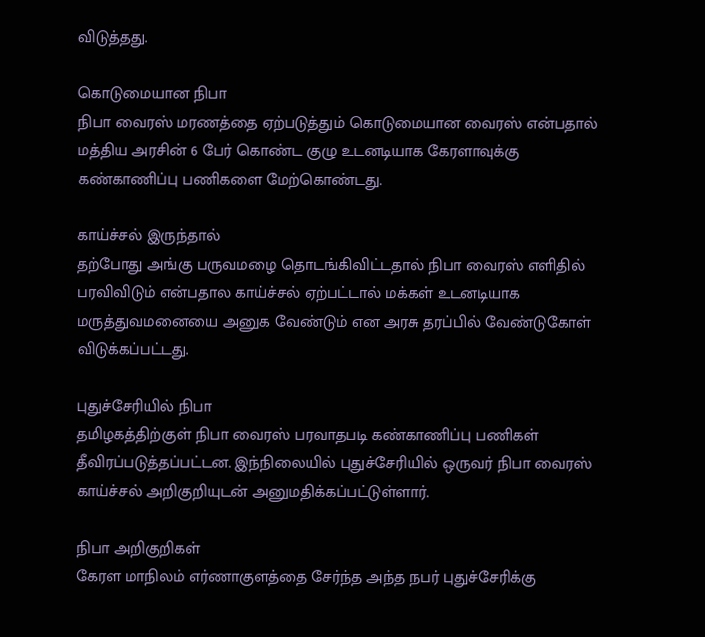விடுத்தது.

கொடுமையான நிபா
நிபா வைரஸ் மரணத்தை ஏற்படுத்தும் கொடுமையான வைரஸ் என்பதால் மத்திய அரசின் 6 பேர் கொண்ட குழு உடனடியாக கேரளாவுக்கு கண்காணிப்பு பணிகளை மேற்கொண்டது.

காய்ச்சல் இருந்தால்
தற்போது அங்கு பருவமழை தொடங்கிவிட்டதால் நிபா வைரஸ் எளிதில் பரவிவிடும் என்பதால காய்ச்சல் ஏற்பட்டால் மக்கள் உடனடியாக மருத்துவமனையை அனுக வேண்டும் என அரசு தரப்பில் வேண்டுகோள் விடுக்கப்பட்டது.

புதுச்சேரியில் நிபா
தமிழகத்திற்குள் நிபா வைரஸ் பரவாதபடி கண்காணிப்பு பணிகள் தீவிரப்படுத்தப்பட்டன. இந்நிலையில் புதுச்சேரியில் ஒருவர் நிபா வைரஸ் காய்ச்சல் அறிகுறியுடன் அனுமதிக்கப்பட்டுள்ளார்.

நிபா அறிகுறிகள்
கேரள மாநிலம் எர்ணாகுளத்தை சேர்ந்த அந்த நபர் புதுச்சேரிக்கு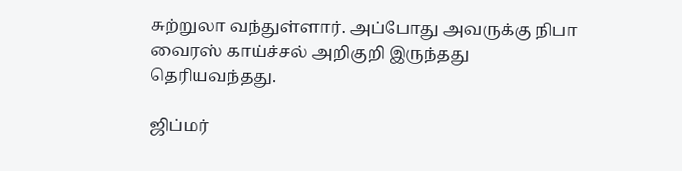சுற்றுலா வந்துள்ளார். அப்போது அவருக்கு நிபா வைரஸ் காய்ச்சல் அறிகுறி இருந்தது தெரியவந்தது.

ஜிப்மர்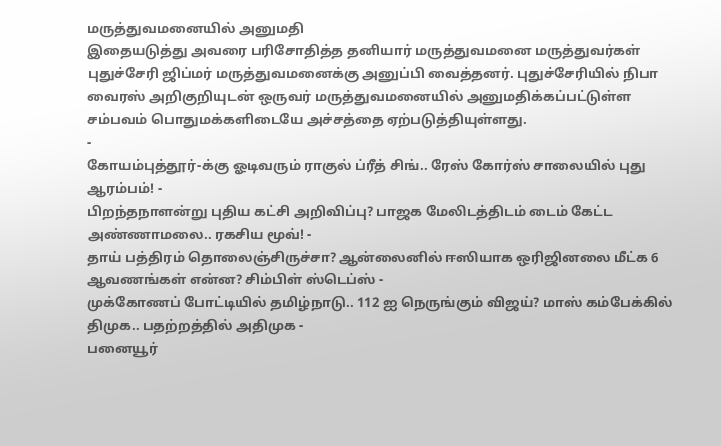மருத்துவமனையில் அனுமதி
இதையடுத்து அவரை பரிசோதித்த தனியார் மருத்துவமனை மருத்துவர்கள் புதுச்சேரி ஜிப்மர் மருத்துவமனைக்கு அனுப்பி வைத்தனர். புதுச்சேரியில் நிபா வைரஸ் அறிகுறியுடன் ஒருவர் மருத்துவமனையில் அனுமதிக்கப்பட்டுள்ள சம்பவம் பொதுமக்களிடையே அச்சத்தை ஏற்படுத்தியுள்ளது.
-
கோயம்புத்தூர்-க்கு ஓடிவரும் ராகுல் ப்ரீத் சிங்.. ரேஸ் கோர்ஸ் சாலையில் புது ஆரம்பம்! -
பிறந்தநாளன்று புதிய கட்சி அறிவிப்பு? பாஜக மேலிடத்திடம் டைம் கேட்ட அண்ணாமலை.. ரகசிய மூவ்! -
தாய் பத்திரம் தொலைஞ்சிருச்சா? ஆன்லைனில் ஈஸியாக ஒரிஜினலை மீட்க 6 ஆவணங்கள் என்ன? சிம்பிள் ஸ்டெப்ஸ் -
முக்கோணப் போட்டியில் தமிழ்நாடு.. 112 ஐ நெருங்கும் விஜய்? மாஸ் கம்பேக்கில் திமுக.. பதற்றத்தில் அதிமுக -
பனையூர்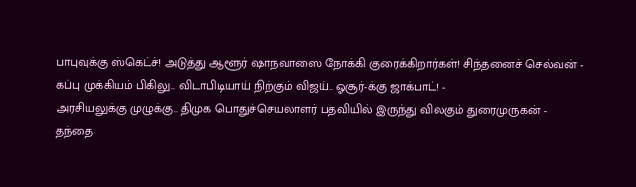பாபுவுக்கு ஸ்கெட்ச்! அடுத்து ஆளூர் ஷாநவாஸை நோக்கி குரைக்கிறார்கள்! சிந்தனைச் செல்வன் -
கப்பு முக்கியம் பிகிலு.. விடாபிடியாய் நிற்கும் விஜய்.. ஓசூர்-க்கு ஜாக்பாட்! -
அரசியலுக்கு முழுக்கு.. திமுக பொதுச்செயலாளர் பதவியில் இருந்து விலகும் துரைமுருகன் -
தந்தை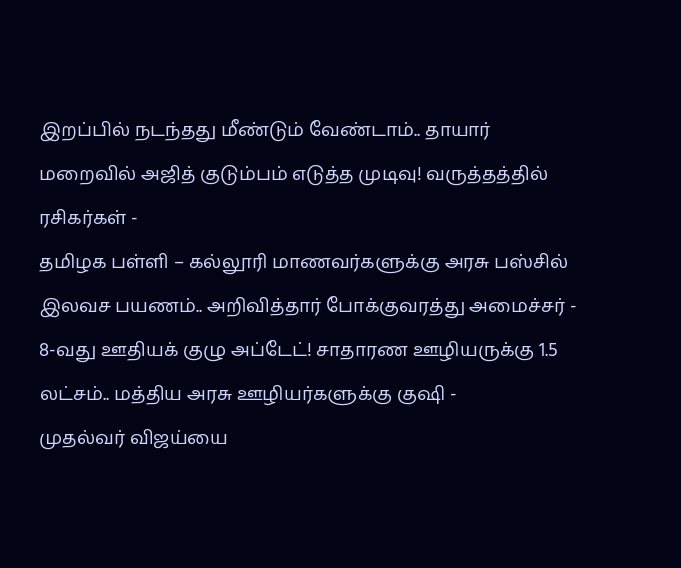இறப்பில் நடந்தது மீண்டும் வேண்டாம்.. தாயார் மறைவில் அஜித் குடும்பம் எடுத்த முடிவு! வருத்தத்தில் ரசிகர்கள் -
தமிழக பள்ளி – கல்லூரி மாணவர்களுக்கு அரசு பஸ்சில் இலவச பயணம்.. அறிவித்தார் போக்குவரத்து அமைச்சர் -
8-வது ஊதியக் குழு அப்டேட்! சாதாரண ஊழியருக்கு 1.5 லட்சம்.. மத்திய அரசு ஊழியர்களுக்கு குஷி -
முதல்வர் விஜய்யை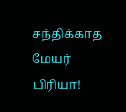சந்திக்காத மேயர் பிரியா!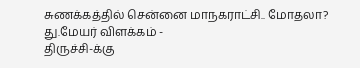சுணக்கத்தில் சென்னை மாநகராட்சி.. மோதலா? து.மேயர் விளக்கம் -
திருச்சி-க்கு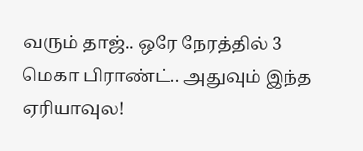வரும் தாஜ்.. ஒரே நேரத்தில் 3 மெகா பிராண்ட்.. அதுவும் இந்த ஏரியாவுல!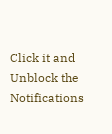Click it and Unblock the Notifications